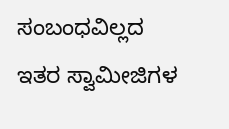ಸಂಬಂಧವಿಲ್ಲದ ಇತರ ಸ್ವಾಮೀಜಿಗಳ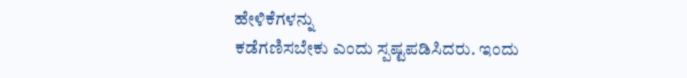ಹೇಳಿಕೆಗಳನ್ನು
ಕಡೆಗಣಿಸಬೇಕು ಎಂದು ಸ್ಪಷ್ಟಪಡಿಸಿದರು. ಇಂದು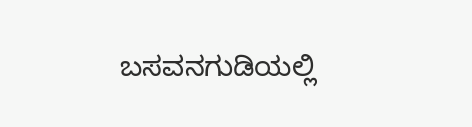ಬಸವನಗುಡಿಯಲ್ಲಿ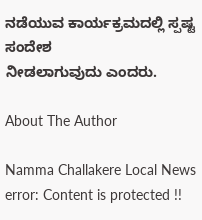ನಡೆಯುವ ಕಾರ್ಯಕ್ರಮದಲ್ಲಿ ಸ್ಪಷ್ಟ ಸಂದೇಶ
ನೀಡಲಾಗುವುದು ಎಂದರು.

About The Author

Namma Challakere Local News
error: Content is protected !!